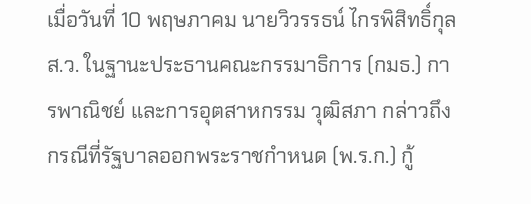เมื่อวันที่ 10 พฤษภาคม นายวิวรรธน์ ไกรพิสิทธิ์กุล ส.ว. ในฐานะประธานคณะกรรมาธิการ (กมธ.) การพาณิชย์ และการอุตสาหกรรม วุฒิสภา กล่าวถึงกรณีที่รัฐบาลออกพระราชกำหนด (พ.ร.ก.) กู้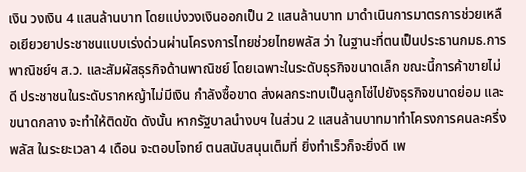เงิน วงเงิน 4 แสนล้านบาท โดยแบ่งวงเงินออกเป็น 2 แสนล้านบาท มาดำเนินการมาตรการช่วยเหลือเยียวยาประชาชนแบบเร่งด่วนผ่านโครงการไทยช่วยไทยพลัส ว่า ในฐานะที่ตนเป็นประธานกมธ.การพาณิชย์ฯ ส.ว. และสัมผัสธุรกิจด้านพาณิชย์ โดยเฉพาะในระดับธุรกิจขนาดเล็ก ขณะนี้การค้าขายไม่ดี ประชาชนในระดับรากหญ้าไม่มีเงิน กำลังซื้อขาด ส่งผลกระทบเป็นลูกโซ่ไปยังธุรกิจขนาดย่อม และขนาดกลาง จะทำให้ติดขัด ดังนั้น หากรัฐบาลนำงบฯ ในส่วน 2 แสนล้านบาทมาทำโครงการคนละครึ่งพลัส ในระยะเวลา 4 เดือน จะตอบโจทย์ ตนสนับสนุนเต็มที่ ยิ่งทำเร็วก็จะยิ่งดี เพ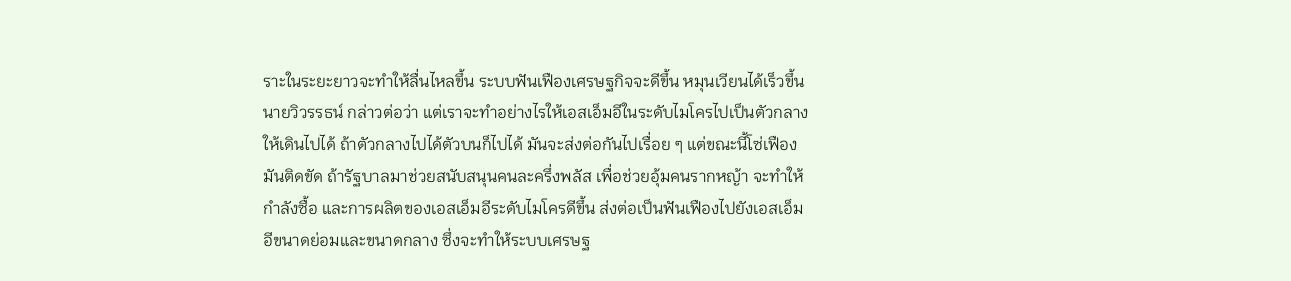ราะในระยะยาวจะทำให้ลื่นไหลขึ้น ระบบฟันเฟืองเศรษฐกิจจะดีขึ้น หมุนเวียนได้เร็วขึ้น
นายวิวรรธน์ กล่าวต่อว่า แต่เราจะทำอย่างไรให้เอสเอ็มอีในระดับไมโครไปเป็นตัวกลางให้เดินไปได้ ถ้าตัวกลางไปได้ตัวบนก็ไปได้ มันจะส่งต่อกันไปเรื่อย ๆ แต่ขณะนี้โซ่เฟืองมันติดขัด ถ้ารัฐบาลมาช่วยสนับสนุนคนละครึ่งพลัส เพื่อช่วยอุ้มคนรากหญ้า จะทำให้กำลังซื้อ และการผลิตของเอสเอ็มอีระดับไมโครดีขึ้น ส่งต่อเป็นฟันเฟืองไปยังเอสเอ็มอีขนาดย่อมและขนาดกลาง ซึ่งจะทำให้ระบบเศรษฐ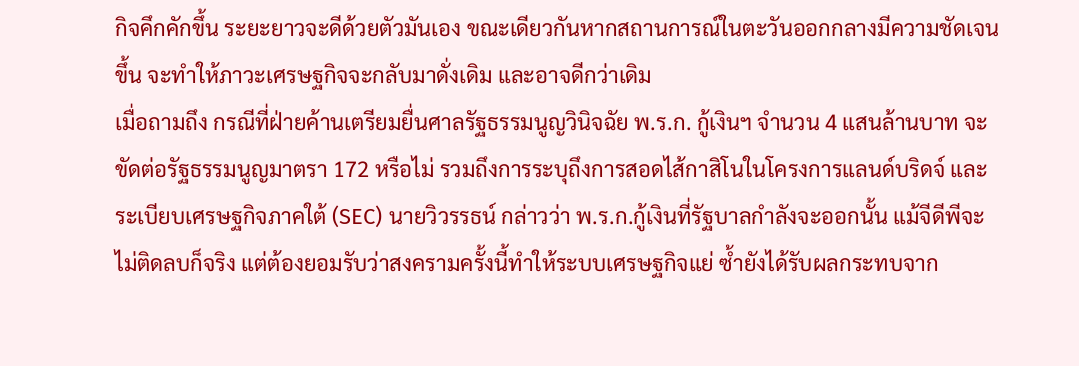กิจคึกคักขึ้น ระยะยาวจะดีด้วยตัวมันเอง ขณะเดียวกันหากสถานการณ์ในตะวันออกกลางมีความชัดเจนขึ้น จะทำให้ภาวะเศรษฐกิจจะกลับมาดั่งเดิม และอาจดีกว่าเดิม
เมื่อถามถึง กรณีที่ฝ่ายค้านเตรียมยื่นศาลรัฐธรรมนูญวินิจฉัย พ.ร.ก. กู้เงินฯ จำนวน 4 แสนล้านบาท จะขัดต่อรัฐธรรมนูญมาตรา 172 หรือไม่ รวมถึงการระบุถึงการสอดไส้กาสิโนในโครงการแลนด์บริดจ์ และระเบียบเศรษฐกิจภาคใต้ (SEC) นายวิวรรธน์ กล่าวว่า พ.ร.ก.กู้เงินที่รัฐบาลกำลังจะออกนั้น แม้จีดีพีจะไม่ติดลบก็จริง แต่ต้องยอมรับว่าสงครามครั้งนี้ทำให้ระบบเศรษฐกิจแย่ ซ้ำยังได้รับผลกระทบจาก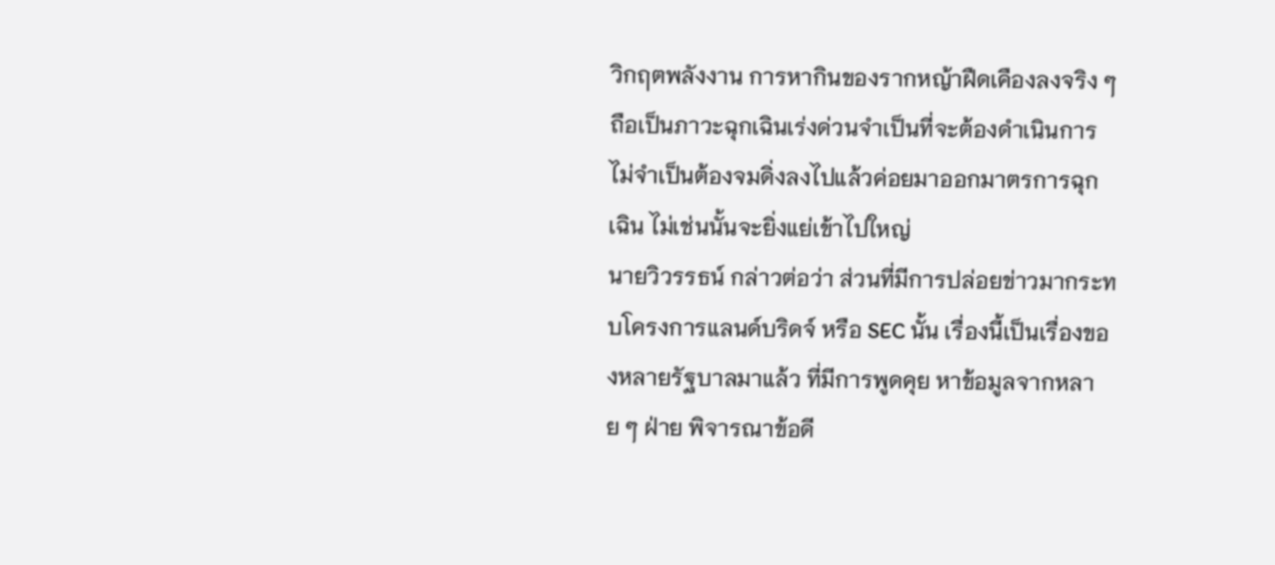วิกฤตพลังงาน การหากินของรากหญ้าฝืดเคืองลงจริง ๆ ถือเป็นภาวะฉุกเฉินเร่งด่วนจำเป็นที่จะต้องดำเนินการ ไม่จำเป็นต้องจมดิ่งลงไปแล้วค่อยมาออกมาตรการฉุกเฉิน ไม่เช่นนั้นจะยิ่งแย่เข้าไปใหญ่
นายวิวรรธน์ กล่าวต่อว่า ส่วนที่มีการปล่อยข่าวมากระทบโครงการแลนด์บริดจ์ หรือ SEC นั้น เรื่องนี้เป็นเรื่องของหลายรัฐบาลมาแล้ว ที่มีการพูดคุย หาข้อมูลจากหลาย ๆ ฝ่าย พิจารณาข้อดี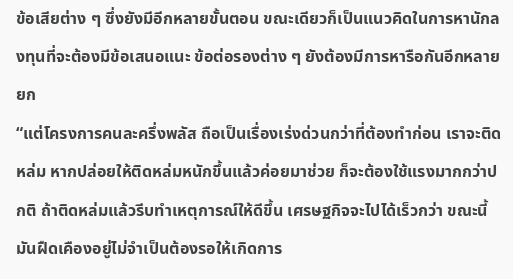ข้อเสียต่าง ๆ ซึ่งยังมีอีกหลายขั้นตอน ขณะเดียวก็เป็นแนวคิดในการหานักลงทุนที่จะต้องมีข้อเสนอแนะ ข้อต่อรองต่าง ๆ ยังต้องมีการหารือกันอีกหลายยก
“แต่โครงการคนละครึ่งพลัส ถือเป็นเรื่องเร่งด่วนกว่าที่ต้องทำก่อน เราจะติดหล่ม หากปล่อยให้ติดหล่มหนักขึ้นแล้วค่อยมาช่วย ก็จะต้องใช้แรงมากกว่าปกติ ถ้าติดหล่มแล้วรีบทำเหตุการณ์ให้ดีขึ้น เศรษฐกิจจะไปได้เร็วกว่า ขณะนี้มันฝืดเคืองอยู่ไม่จำเป็นต้องรอให้เกิดการ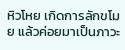หิวโหย เกิดการลักขโมย แล้วค่อยมาเป็นภาวะ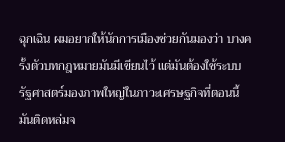ฉุกเฉิน ผมอยากให้นักการเมืองช่วยกันมองว่า บางครั้งตัวบทกฎหมายมันมีเขียนไว้ แต่มันต้องใช้ระบบรัฐศาสตร์มองภาพใหญ่ในภาวะเศรษฐกิจที่ตอนนี้มันติดหล่มจ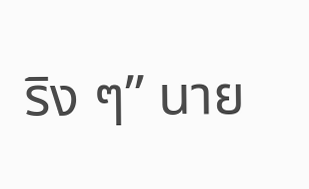ริง ๆ” นาย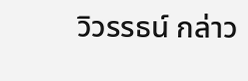วิวรรธน์ กล่าว